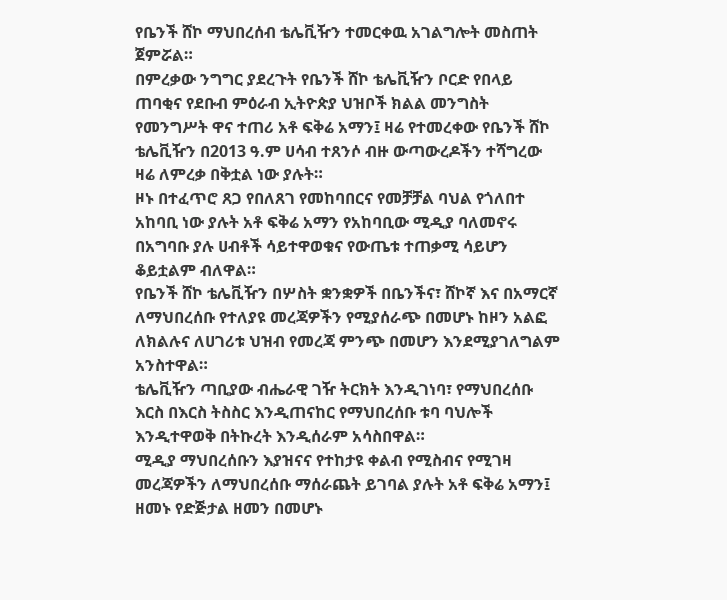የቤንች ሸኮ ማህበረሰብ ቴሌቪዥን ተመርቀዉ አገልግሎት መስጠት ጀምሯል።
በምረቃው ንግግር ያደረጉት የቤንች ሸኮ ቴሌቪዥን ቦርድ የበላይ ጠባቂና የደቡብ ምዕራብ ኢትዮጵያ ህዝቦች ክልል መንግስት የመንግሥት ዋና ተጠሪ አቶ ፍቅሬ አማን፤ ዛሬ የተመረቀው የቤንች ሸኮ ቴሌቪዥን በ2013 ዓ.ም ሀሳብ ተጸንሶ ብዙ ውጣውረዶችን ተሻግረው ዛሬ ለምረቃ በቅቷል ነው ያሉት።
ዞኑ በተፈጥሮ ጸጋ የበለጸገ የመከባበርና የመቻቻል ባህል የጎለበተ አከባቢ ነው ያሉት አቶ ፍቅሬ አማን የአከባቢው ሚዲያ ባለመኖሩ በአግባቡ ያሉ ሀብቶች ሳይተዋወቁና የውጤቱ ተጠቃሚ ሳይሆን ቆይቷልም ብለዋል።
የቤንች ሸኮ ቴሌቪዥን በሦስት ቋንቋዎች በቤንችና፣ ሸኮኛ እና በአማርኛ ለማህበረሰቡ የተለያዩ መረጃዎችን የሚያሰራጭ በመሆኑ ከዞን አልፎ ለክልሉና ለሀገሪቱ ህዝብ የመረጃ ምንጭ በመሆን እንደሚያገለግልም አንስተዋል።
ቴሌቪዥን ጣቢያው ብሔራዊ ገዥ ትርክት እንዲገነባ፣ የማህበረሰቡ እርስ በእርስ ትስስር እንዲጠናከር የማህበረሰቡ ቱባ ባህሎች እንዲተዋወቅ በትኩረት እንዲሰራም አሳስበዋል።
ሚዲያ ማህበረሰቡን እያዝናና የተከታዩ ቀልብ የሚስብና የሚገዛ መረጃዎችን ለማህበረሰቡ ማሰራጨት ይገባል ያሉት አቶ ፍቅሬ አማን፤ ዘመኑ የድጅታል ዘመን በመሆኑ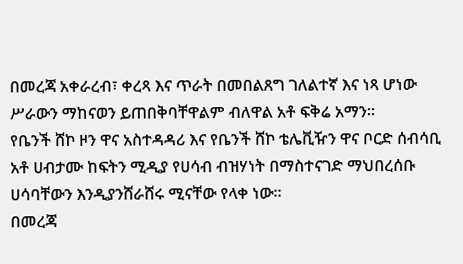በመረጃ አቀራረብ፣ ቀረጻ እና ጥራት በመበልጸግ ገለልተኛ እና ነጻ ሆነው ሥራውን ማከናወን ይጠበቅባቸዋልም ብለዋል አቶ ፍቅሬ አማን።
የቤንች ሸኮ ዞን ዋና አስተዳዳሪ እና የቤንች ሸኮ ቴሌቪዥን ዋና ቦርድ ሰብሳቢ አቶ ሀብታሙ ከፍትን ሚዲያ የሀሳብ ብዝሃነት በማስተናገድ ማህበረሰቡ ሀሳባቸውን እንዲያንሸራሸሩ ሚናቸው የላቀ ነው።
በመረጃ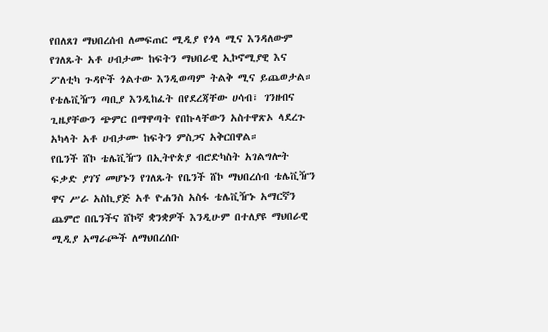የበለጸገ ማህበረሰብ ለመፍጠር ሚዲያ የጎላ ሚና እንዳለውም የገለጹት አቶ ሀብታሙ ከፍትን ማህበራዊ ኢኮኖሚያዊ እና ፖለቲካ ጉዳዮች ጎልተው እንዲወጣም ትልቅ ሚና ይጨወታል።
የቴሌቪዥን ጣቢያ እንዲከፈት በየደረጃቸው ሀሳብ፣ ገንዘብና ጊዜያቸውን ጭምር በማዋጣት የበኩላቸውን አስተዋጽኦ ላደረጉ አካላት አቶ ሀብታሙ ከፍትን ምስጋና አቅርበዋል።
የቤንች ሸኮ ቴሌቪዥን በኢትዮጵያ ብሮድካስት አገልግሎት ፍቃድ ያገኘ መሆኑን የገለጹት የቤንች ሸኮ ማህበረሰብ ቴሌቪዥን ዋና ሥራ አስኪያጅ አቶ ዮሐንስ አስፋ ቴሌቪዥኑ አማርኛን ጨምሮ በቤንችና ሸኮኛ ቋንቋዎች እንዲሁም በተለያዩ ማህበራዊ ሚዲያ አማራጮች ለማህበረሰቡ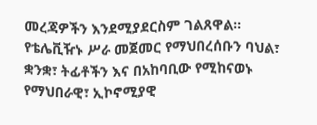መረጃዎችን እንደሚያደርስም ገልጸዋል።
የቴሌቪዥኑ ሥራ መጀመር የማህበረሰቡን ባህል፣ ቋንቋ፣ ትፊቶችን እና በአከባቢው የሚከናወኑ የማህበራዊ፣ ኢኮኖሚያዊ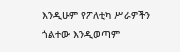እንዲሁም የፖለቲካ ሥራዎችን ጎልተው እንዲወጣም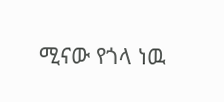ሚናው የጎላ ነዉ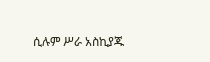ሲሉም ሥራ አስኪያጁ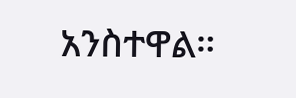አንስተዋል።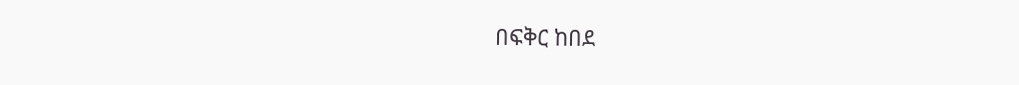በፍቅር ከበደ